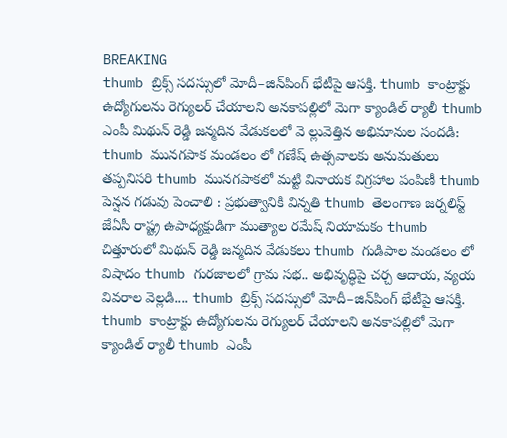BREAKING
thumb బ్రిక్స్ సదస్సులో మోదీ–జిన్‌పింగ్ భేటీపై ఆసక్తి. thumb కాంట్రాక్టు ఉద్యోగులను రెగ్యులర్ చేయాలని అనకాపల్లిలో మెగా క్యాండిల్ ర్యాలీ thumb ఎంపీ మిథున్ రెడ్డి జన్మదిన వేడుకలలో వె ల్లువెత్తిన అభిమానుల సందడి: thumb మునగపాక మండలం లో గణేష్ ఉత్సవాలకు అనుమతులు తప్పనిసరి thumb మునగపాకలో మట్టి వినాయక విగ్రహాల పంపిణీ thumb పెన్షన గడువు పెంచాలి : ప్రభుత్వానికి విన్నతి thumb తెలంగాణ జర్నలిస్ట్ జేఏసీ రాష్ట్ర ఉపాధ్యక్షుడిగా ముత్యాల రమేష్ నియామకం thumb చిత్తూరులో మిథున్ రెడ్డి జన్మదిన వేడుకలు thumb గుడిపాల మండలం లో విషాదం thumb గురజాలలో గ్రామ సభ.. అభివృద్ధిపై చర్చ ఆదాయ, వ్యయ వివరాల వెల్లడి.... thumb బ్రిక్స్ సదస్సులో మోదీ–జిన్‌పింగ్ భేటీపై ఆసక్తి. thumb కాంట్రాక్టు ఉద్యోగులను రెగ్యులర్ చేయాలని అనకాపల్లిలో మెగా క్యాండిల్ ర్యాలీ thumb ఎంపీ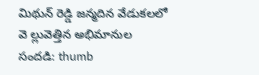మిథున్ రెడ్డి జన్మదిన వేడుకలలో వె ల్లువెత్తిన అభిమానుల సందడి: thumb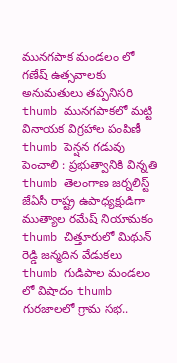మునగపాక మండలం లో గణేష్ ఉత్సవాలకు అనుమతులు తప్పనిసరి thumb మునగపాకలో మట్టి వినాయక విగ్రహాల పంపిణీ thumb పెన్షన గడువు పెంచాలి : ప్రభుత్వానికి విన్నతి thumb తెలంగాణ జర్నలిస్ట్ జేఏసీ రాష్ట్ర ఉపాధ్యక్షుడిగా ముత్యాల రమేష్ నియామకం thumb చిత్తూరులో మిథున్ రెడ్డి జన్మదిన వేడుకలు thumb గుడిపాల మండలం లో విషాదం thumb గురజాలలో గ్రామ సభ..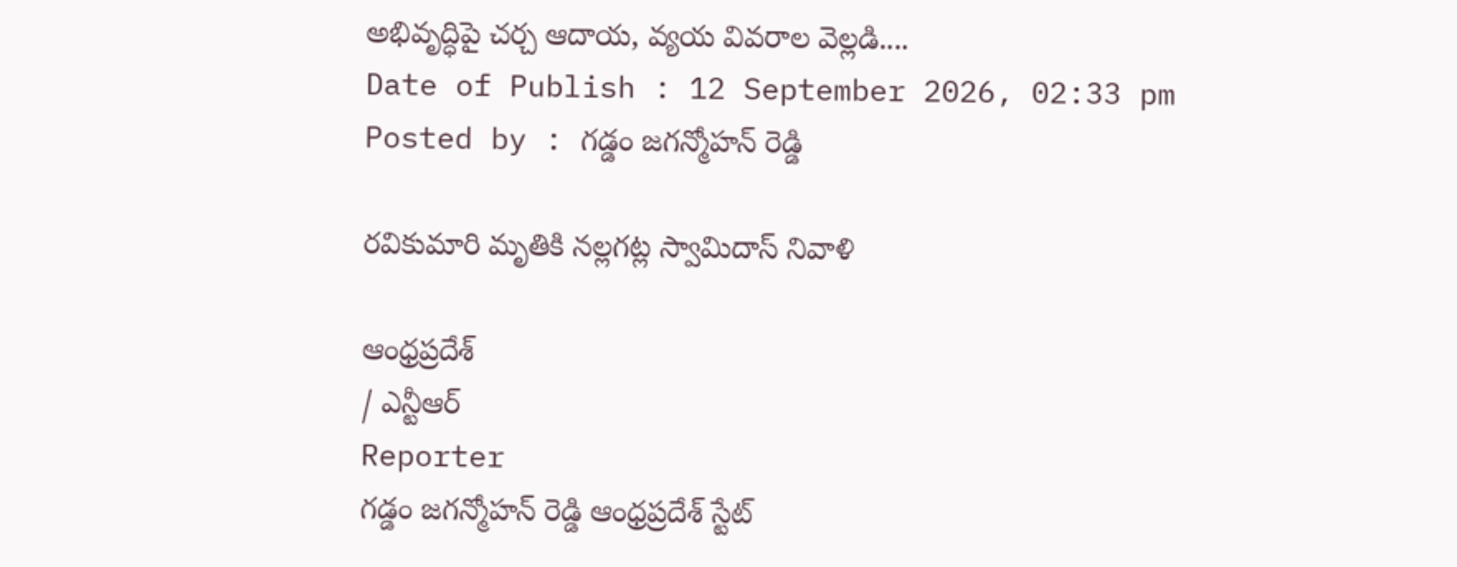అభివృద్ధిపై చర్చ ఆదాయ, వ్యయ వివరాల వెల్లడి....
Date of Publish : 12 September 2026, 02:33 pm
Posted by : గడ్డం జగన్మోహన్ రెడ్డి

రవికుమారి మృతికి నల్లగట్ల స్వామిదాస్ నివాళి

ఆంధ్రప్రదేశ్
/ ఎన్టీఆర్
Reporter
గడ్డం జగన్మోహన్ రెడ్డి ఆంధ్రప్రదేశ్ స్టేట్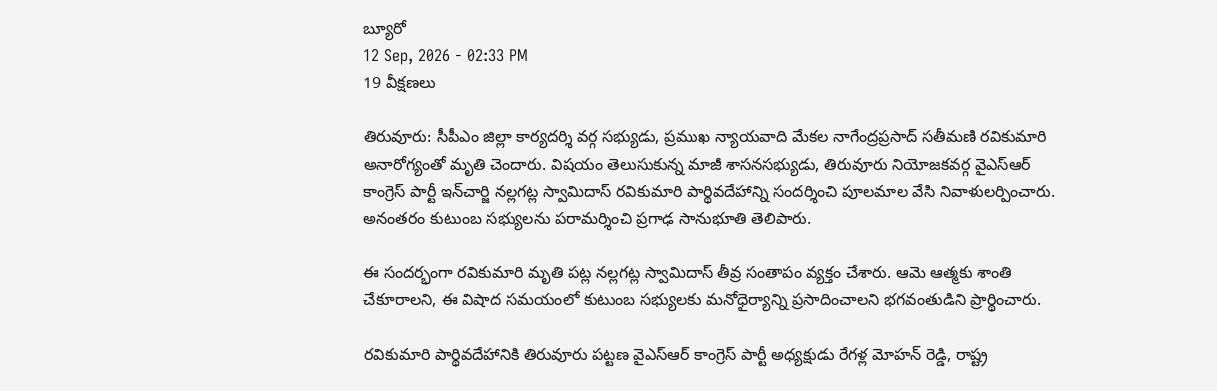బ్యూరో
12 Sep, 2026 - 02:33 PM
19 వీక్షణలు

తిరువూరు: సీపీఎం జిల్లా కార్యదర్శి వర్గ సభ్యుడు, ప్రముఖ న్యాయవాది మేకల నాగేంద్రప్రసాద్ సతీమణి రవికుమారి అనారోగ్యంతో మృతి చెందారు. విషయం తెలుసుకున్న మాజీ శాసనసభ్యుడు, తిరువూరు నియోజకవర్గ వైఎస్ఆర్ కాంగ్రెస్ పార్టీ ఇన్‌చార్జి నల్లగట్ల స్వామిదాస్ రవికుమారి పార్థివదేహాన్ని సందర్శించి పూలమాల వేసి నివాళులర్పించారు. అనంతరం కుటుంబ సభ్యులను పరామర్శించి ప్రగాఢ సానుభూతి తెలిపారు.

ఈ సందర్భంగా రవికుమారి మృతి పట్ల నల్లగట్ల స్వామిదాస్ తీవ్ర సంతాపం వ్యక్తం చేశారు. ఆమె ఆత్మకు శాంతి చేకూరాలని, ఈ విషాద సమయంలో కుటుంబ సభ్యులకు మనోధైర్యాన్ని ప్రసాదించాలని భగవంతుడిని ప్రార్థించారు.

రవికుమారి పార్థివదేహానికి తిరువూరు పట్టణ వైఎస్ఆర్ కాంగ్రెస్ పార్టీ అధ్యక్షుడు రేగళ్ల మోహన్ రెడ్డి, రాష్ట్ర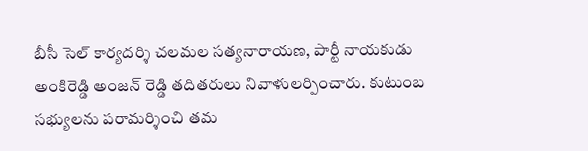బీసీ సెల్ కార్యదర్శి చలమల సత్యనారాయణ, పార్టీ నాయకుడు అంకిరెడ్డి అంజన్ రెడ్డి తదితరులు నివాళులర్పించారు. కుటుంబ సభ్యులను పరామర్శించి తమ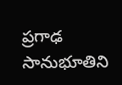ప్రగాఢ సానుభూతిని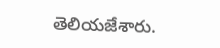తెలియజేశారు.